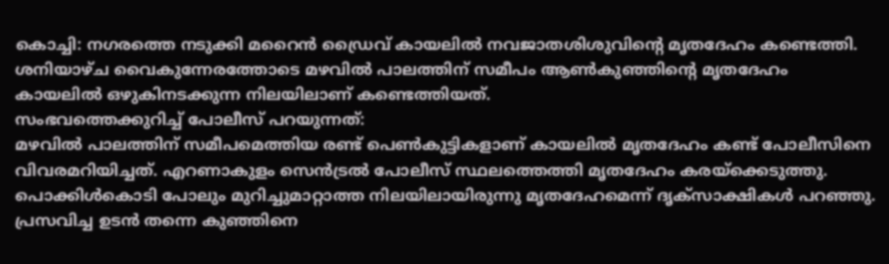കൊച്ചി: നഗരത്തെ നടുക്കി മറൈൻ ഡ്രൈവ് കായലിൽ നവജാതശിശുവിന്റെ മൃതദേഹം കണ്ടെത്തി. ശനിയാഴ്ച വൈകുന്നേരത്തോടെ മഴവിൽ പാലത്തിന് സമീപം ആൺകുഞ്ഞിന്റെ മൃതദേഹം കായലിൽ ഒഴുകിനടക്കുന്ന നിലയിലാണ് കണ്ടെത്തിയത്.
സംഭവത്തെക്കുറിച്ച് പോലീസ് പറയുന്നത്:
മഴവിൽ പാലത്തിന് സമീപമെത്തിയ രണ്ട് പെൺകുട്ടികളാണ് കായലിൽ മൃതദേഹം കണ്ട് പോലീസിനെ വിവരമറിയിച്ചത്. എറണാകുളം സെൻട്രൽ പോലീസ് സ്ഥലത്തെത്തി മൃതദേഹം കരയ്ക്കെടുത്തു. പൊക്കിൾകൊടി പോലും മുറിച്ചുമാറ്റാത്ത നിലയിലായിരുന്നു മൃതദേഹമെന്ന് ദൃക്സാക്ഷികൾ പറഞ്ഞു. പ്രസവിച്ച ഉടൻ തന്നെ കുഞ്ഞിനെ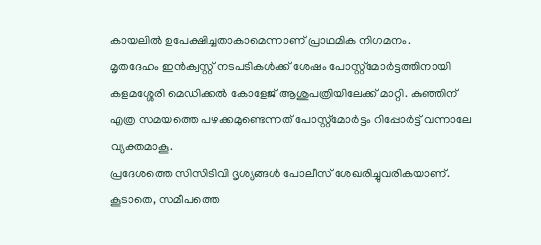കായലിൽ ഉപേക്ഷിച്ചതാകാമെന്നാണ് പ്രാഥമിക നിഗമനം.
മൃതദേഹം ഇൻക്വസ്റ്റ് നടപടികൾക്ക് ശേഷം പോസ്റ്റ്മോർട്ടത്തിനായി കളമശ്ശേരി മെഡിക്കൽ കോളേജ് ആശുപത്രിയിലേക്ക് മാറ്റി. കുഞ്ഞിന് എത്ര സമയത്തെ പഴക്കമുണ്ടെന്നത് പോസ്റ്റ്മോർട്ടം റിപ്പോർട്ട് വന്നാലേ വ്യക്തമാകൂ.
പ്രദേശത്തെ സിസിടിവി ദൃശ്യങ്ങൾ പോലീസ് ശേഖരിച്ചുവരികയാണ്. കൂടാതെ, സമീപത്തെ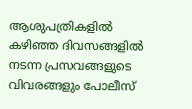ആശുപത്രികളിൽ കഴിഞ്ഞ ദിവസങ്ങളിൽ നടന്ന പ്രസവങ്ങളുടെ വിവരങ്ങളും പോലീസ്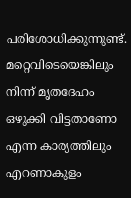പരിശോധിക്കുന്നുണ്ട്. മറ്റെവിടെയെങ്കിലും നിന്ന് മൃതദേഹം ഒഴുക്കി വിട്ടതാണോ എന്ന കാര്യത്തിലും എറണാകുളം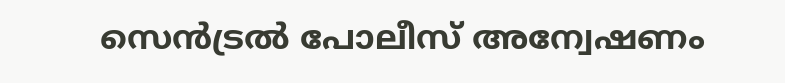സെൻട്രൽ പോലീസ് അന്വേഷണം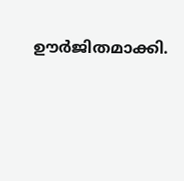ഊർജിതമാക്കി.